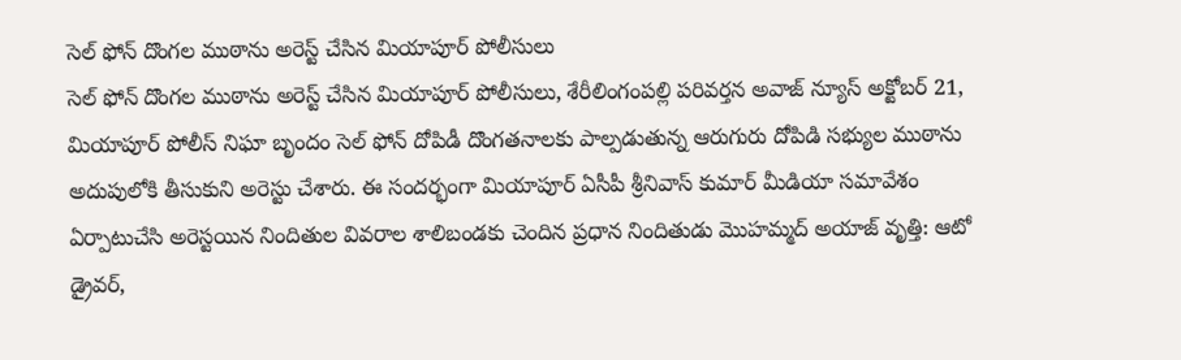సెల్ ఫోన్ దొంగల ముఠాను అరెస్ట్ చేసిన మియాపూర్ పోలీసులు
సెల్ ఫోన్ దొంగల ముఠాను అరెస్ట్ చేసిన మియాపూర్ పోలీసులు, శేరీలింగంపల్లి పరివర్తన అవాజ్ న్యూస్ అక్టోబర్ 21, మియాపూర్ పోలీస్ నిఘా బృందం సెల్ ఫోన్ దోపిడీ దొంగతనాలకు పాల్పడుతున్న ఆరుగురు దోపిడి సభ్యుల ముఠాను అదుపులోకి తీసుకుని అరెస్టు చేశారు. ఈ సందర్భంగా మియాపూర్ ఏసీపీ శ్రీనివాస్ కుమార్ మీడియా సమావేశం ఏర్పాటుచేసి అరెస్టయిన నిందితుల వివరాల శాలిబండకు చెందిన ప్రధాన నిందితుడు మొహమ్మద్ అయాజ్ వృత్తి: ఆటో డ్రైవర్,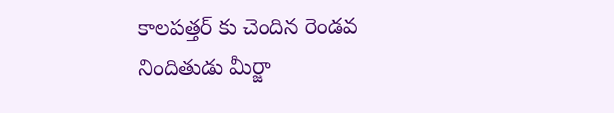కాలపత్తర్ కు చెందిన రెండవ నిందితుడు మీర్జా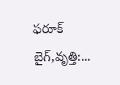ఫరూక్ బైగ్,వృత్తి:...